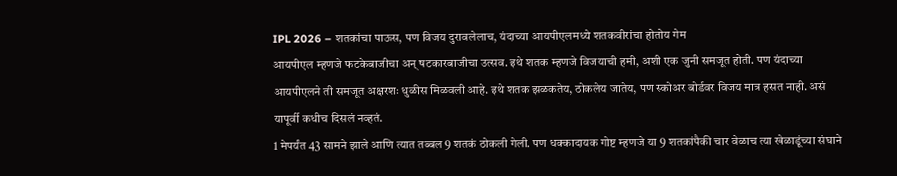IPL 2026 – शतकांचा पाऊस, पण विजय दुरावलेलाच, यंदाच्या आयपीएलमध्ये शतकवीरांचा होतोय गेम
आयपीएल म्हणजे फटकेबाजीचा अन् षटकारबाजीचा उत्सव. इथे शतक म्हणजे विजयाची हमी, अशी एक जुनी समजूत होती. पण यंदाच्या आयपीएलने ती समजूत अक्षरशः धुळीस मिळवली आहे. इथे शतक झळकतेय, ठोकलेय जातेय, पण स्कोअर बोर्डवर विजय मात्र हसत नाही. असं यापूर्वी कधीच दिसलं नव्हतं.
1 मेपर्यंत 43 सामने झाले आणि त्यात तब्बल 9 शतकं ठोकली गेली. पण धक्कादायक गोष्ट म्हणजे या 9 शतकांपैकी चार वेळाच त्या खेळाडूंच्या संघाने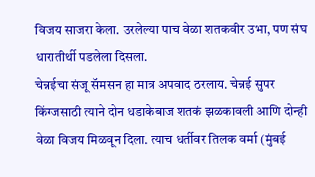विजय साजरा केला. उरलेल्या पाच वेळा शतकवीर उभा, पण संघ धारातीर्थी पडलेला दिसला.
चेन्नईचा संजू सॅमसन हा मात्र अपवाद ठरलाय. चेन्नई सुपर किंग्जसाठी त्याने दोन धडाकेबाज शतकं झळकावली आणि दोन्ही वेळा विजय मिळवून दिला. त्याच धर्तीवर तिलक वर्मा (मुंबई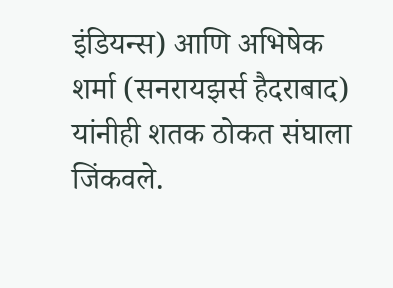इंडियन्स) आणि अभिषेक शर्मा (सनरायझर्स हैदराबाद) यांनीही शतक ठोकत संघाला जिंकवले.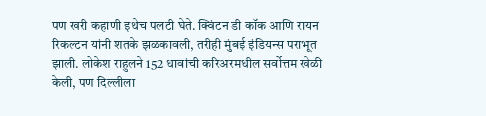पण खरी कहाणी इथेच पलटी घेते. क्विंटन डी कॉक आणि रायन रिकल्टन यांनी शतके झळकावली, तरीही मुंबई इंडियन्स पराभूत झाली. लोकेश राहुलने 152 धावांची करिअरमधील सर्वोत्तम खेळी केली, पण दिल्लीला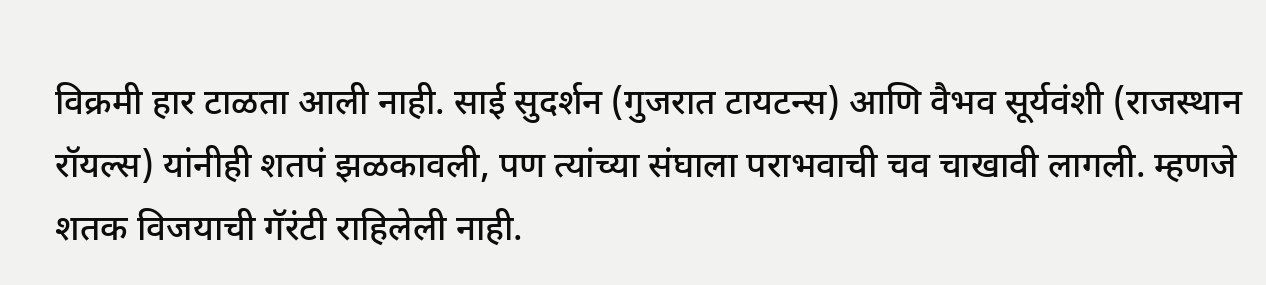विक्रमी हार टाळता आली नाही. साई सुदर्शन (गुजरात टायटन्स) आणि वैभव सूर्यवंशी (राजस्थान रॉयल्स) यांनीही शतपं झळकावली, पण त्यांच्या संघाला पराभवाची चव चाखावी लागली. म्हणजे शतक विजयाची गॅरंटी राहिलेली नाही.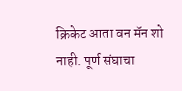क्रिकेट आता वन मॅन शो नाही. पूर्ण संघाचा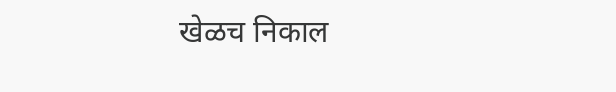खेळच निकाल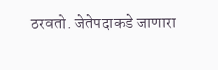ठरवतो. जेतेपदाकडे जाणारा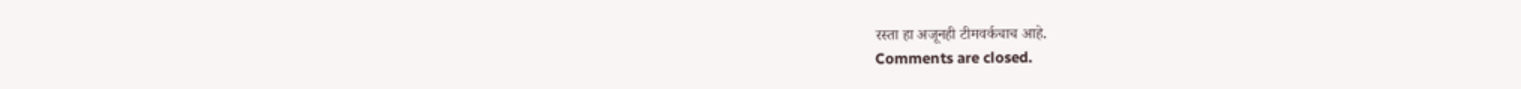रस्ता हा अजूनही टीमवर्कचाच आहे.
Comments are closed.